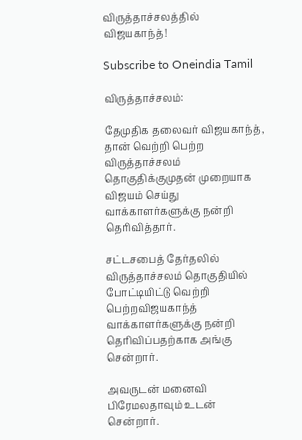விருத்தாச்சலத்தில் விஜயகாந்த்!

Subscribe to Oneindia Tamil

விருத்தாச்சலம்:

தேமுதிக தலைவர் விஜயகாந்த், தான் வெற்றி பெற்ற விருத்தாச்சலம் தொகுதிக்குமுதன் முறையாக விஜயம் செய்து வாக்காளர்களுக்கு நன்றி தெரிவித்தார்.

சட்டசபைத் தேர்தலில் விருத்தாச்சலம் தொகுதியில் போட்டியிட்டு வெற்றி பெற்றவிஜயகாந்த் வாக்காளர்களுக்கு நன்றி தெரிவிப்பதற்காக அங்கு சென்றார்.

அவருடன் மனைவி பிரேமலதாவும் உடன் சென்றார்.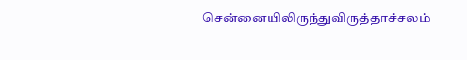சென்னையிலிருந்துவிருத்தாச்சலம்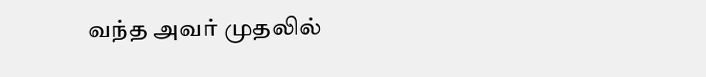வந்த அவர் முதலில்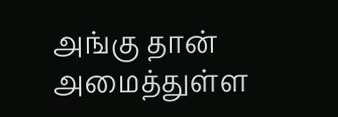அங்கு தான் அமைத்துள்ள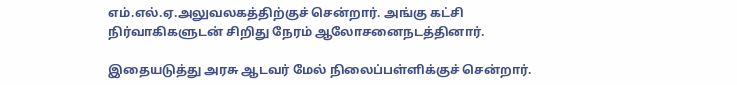எம்.எல்.ஏ.அலுவலகத்திற்குச் சென்றார். அங்கு கட்சி நிர்வாகிகளுடன் சிறிது நேரம் ஆலோசனைநடத்தினார்.

இதையடுத்து அரசு ஆடவர் மேல் நிலைப்பள்ளிக்குச் சென்றார்.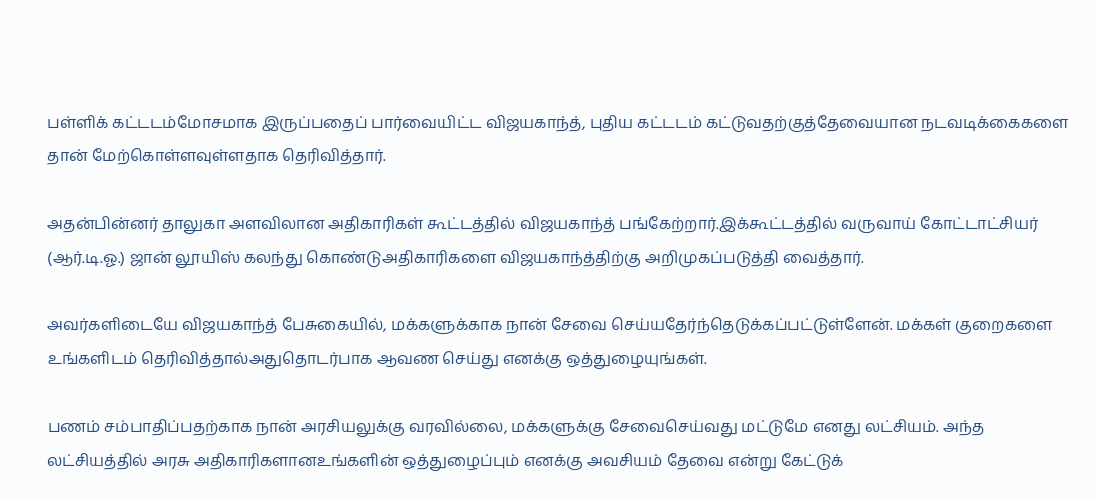பள்ளிக் கட்டடம்மோசமாக இருப்பதைப் பார்வையிட்ட விஜயகாந்த், புதிய கட்டடம் கட்டுவதற்குத்தேவையான நடவடிக்கைகளை தான் மேற்கொள்ளவுள்ளதாக தெரிவித்தார்.

அதன்பின்னர் தாலுகா அளவிலான அதிகாரிகள் கூட்டத்தில் விஜயகாந்த் பங்கேற்றார்.இக்கூட்டத்தில் வருவாய் கோட்டாட்சியர் (ஆர்.டி.ஓ.) ஜான் லூயிஸ் கலந்து கொண்டுஅதிகாரிகளை விஜயகாந்த்திற்கு அறிமுகப்படுத்தி வைத்தார்.

அவர்களிடையே விஜயகாந்த் பேசுகையில், மக்களுக்காக நான் சேவை செய்யதேர்ந்தெடுக்கப்பட்டுள்ளேன். மக்கள் குறைகளை உங்களிடம் தெரிவித்தால்அதுதொடர்பாக ஆவண செய்து எனக்கு ஒத்துழையுங்கள்.

பணம் சம்பாதிப்பதற்காக நான் அரசியலுக்கு வரவில்லை, மக்களுக்கு சேவைசெய்வது மட்டுமே எனது லட்சியம். அந்த லட்சியத்தில் அரசு அதிகாரிகளானஉங்களின் ஒத்துழைப்பும் எனக்கு அவசியம் தேவை என்று கேட்டுக்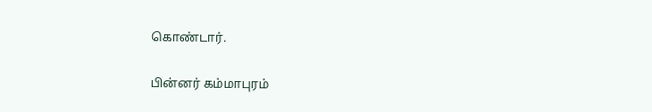கொண்டார்.

பின்னர் கம்மாபுரம்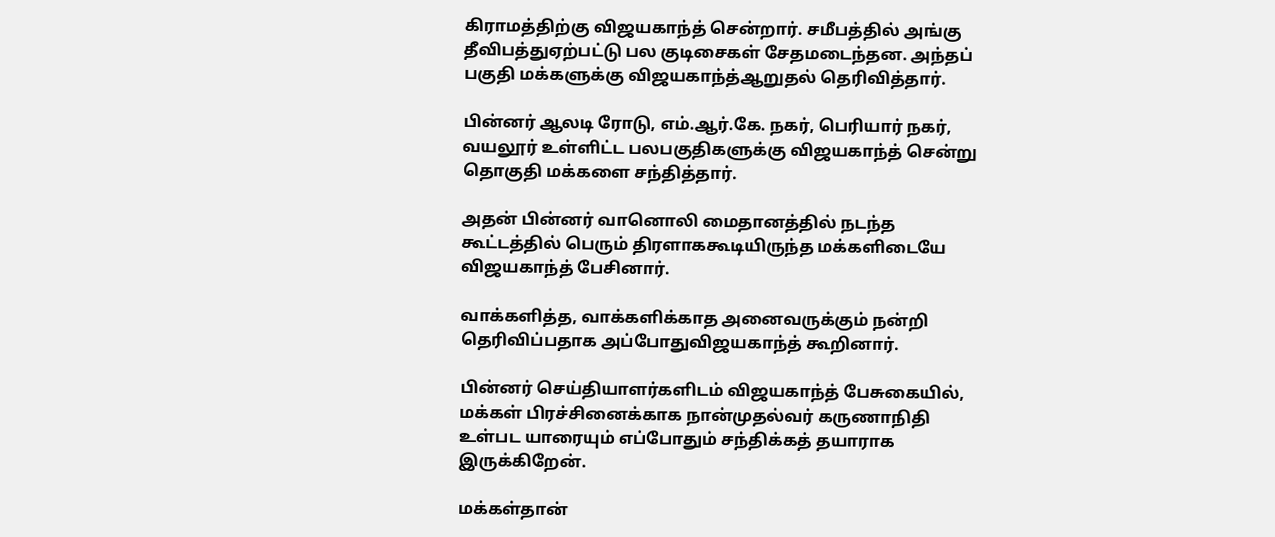கிராமத்திற்கு விஜயகாந்த் சென்றார். சமீபத்தில் அங்கு தீவிபத்துஏற்பட்டு பல குடிசைகள் சேதமடைந்தன. அந்தப் பகுதி மக்களுக்கு விஜயகாந்த்ஆறுதல் தெரிவித்தார்.

பின்னர் ஆலடி ரோடு, எம்.ஆர்.கே. நகர், பெரியார் நகர், வயலூர் உள்ளிட்ட பலபகுதிகளுக்கு விஜயகாந்த் சென்று தொகுதி மக்களை சந்தித்தார்.

அதன் பின்னர் வானொலி மைதானத்தில் நடந்த கூட்டத்தில் பெரும் திரளாககூடியிருந்த மக்களிடையே விஜயகாந்த் பேசினார்.

வாக்களித்த, வாக்களிக்காத அனைவருக்கும் நன்றி தெரிவிப்பதாக அப்போதுவிஜயகாந்த் கூறினார்.

பின்னர் செய்தியாளர்களிடம் விஜயகாந்த் பேசுகையில், மக்கள் பிரச்சினைக்காக நான்முதல்வர் கருணாநிதி உள்பட யாரையும் எப்போதும் சந்திக்கத் தயாராக இருக்கிறேன்.

மக்கள்தான்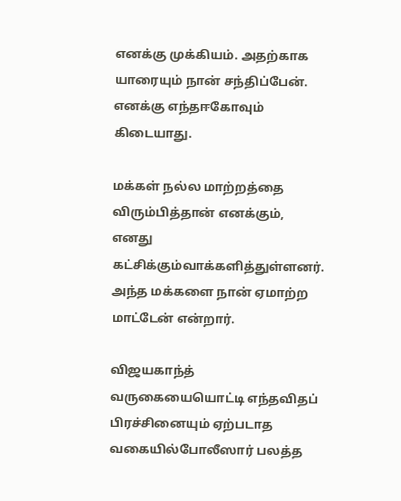எனக்கு முக்கியம். அதற்காக யாரையும் நான் சந்திப்பேன். எனக்கு எந்தஈகோவும் கிடையாது.

மக்கள் நல்ல மாற்றத்தை விரும்பித்தான் எனக்கும், எனது கட்சிக்கும்வாக்களித்துள்ளனர். அந்த மக்களை நான் ஏமாற்ற மாட்டேன் என்றார்.

விஜயகாந்த் வருகையையொட்டி எந்தவிதப் பிரச்சினையும் ஏற்படாத வகையில்போலீஸார் பலத்த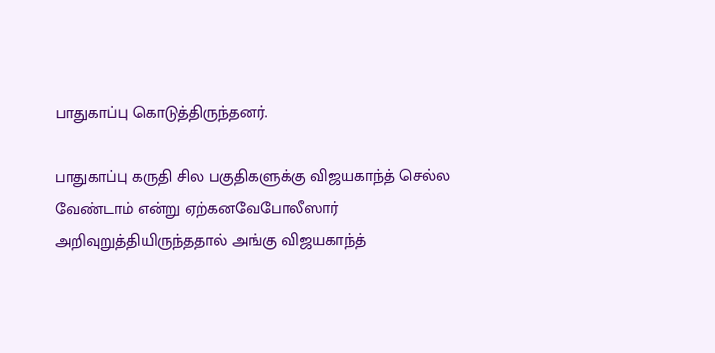பாதுகாப்பு கொடுத்திருந்தனர்.

பாதுகாப்பு கருதி சில பகுதிகளுக்கு விஜயகாந்த் செல்ல வேண்டாம் என்று ஏற்கனவேபோலீஸார் அறிவுறுத்தியிருந்ததால் அங்கு விஜயகாந்த்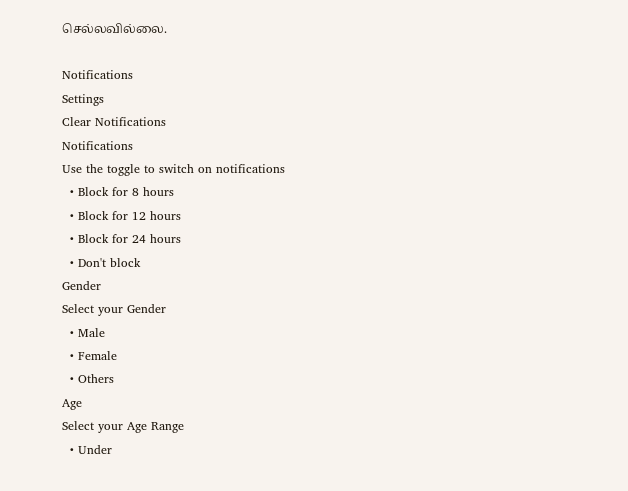செல்லவில்லை.

Notifications
Settings
Clear Notifications
Notifications
Use the toggle to switch on notifications
  • Block for 8 hours
  • Block for 12 hours
  • Block for 24 hours
  • Don't block
Gender
Select your Gender
  • Male
  • Female
  • Others
Age
Select your Age Range
  • Under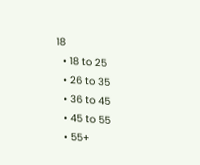18
  • 18 to 25
  • 26 to 35
  • 36 to 45
  • 45 to 55
  • 55+